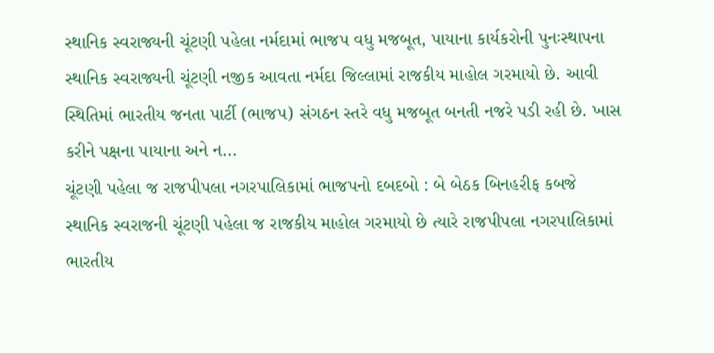સ્થાનિક સ્વરાજ્યની ચૂંટણી પહેલા નર્મદામાં ભાજપ વધુ મજબૂત, પાયાના કાર્યકરોની પુનઃસ્થાપના
સ્થાનિક સ્વરાજ્યની ચૂંટણી નજીક આવતા નર્મદા જિલ્લામાં રાજકીય માહોલ ગરમાયો છે. આવી સ્થિતિમાં ભારતીય જનતા પાર્ટી (ભાજપ) સંગઠન સ્તરે વધુ મજબૂત બનતી નજરે પડી રહી છે. ખાસ કરીને પક્ષના પાયાના અને ન...
ચૂંટણી પહેલા જ રાજપીપલા નગરપાલિકામાં ભાજપનો દબદબો : બે બેઠક બિનહરીફ કબજે
સ્થાનિક સ્વરાજની ચૂંટણી પહેલા જ રાજકીય માહોલ ગરમાયો છે ત્યારે રાજપીપલા નગરપાલિકામાં ભારતીય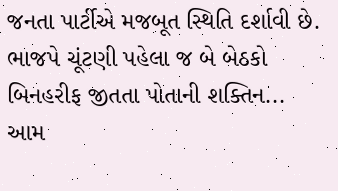જનતા પાર્ટીએ મજબૂત સ્થિતિ દર્શાવી છે. ભાજપે ચૂંટણી પહેલા જ બે બેઠકો બિનહરીફ જીતતા પોતાની શક્તિન...
આમ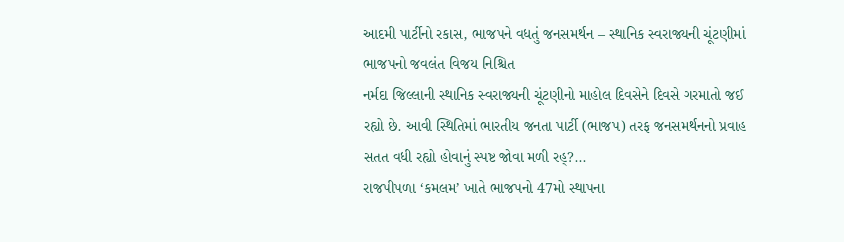આદમી પાર્ટીનો રકાસ, ભાજપને વધતું જનસમર્થન – સ્થાનિક સ્વરાજ્યની ચૂંટણીમાં ભાજપનો જવલંત વિજય નિશ્ચિત
નર્મદા જિલ્લાની સ્થાનિક સ્વરાજ્યની ચૂંટણીનો માહોલ દિવસેને દિવસે ગરમાતો જઈ રહ્યો છે. આવી સ્થિતિમાં ભારતીય જનતા પાર્ટી (ભાજપ) તરફ જનસમર્થનનો પ્રવાહ સતત વધી રહ્યો હોવાનું સ્પષ્ટ જોવા મળી રહ્?...
રાજપીપળા ‘કમલમ’ ખાતે ભાજપનો 47મો સ્થાપના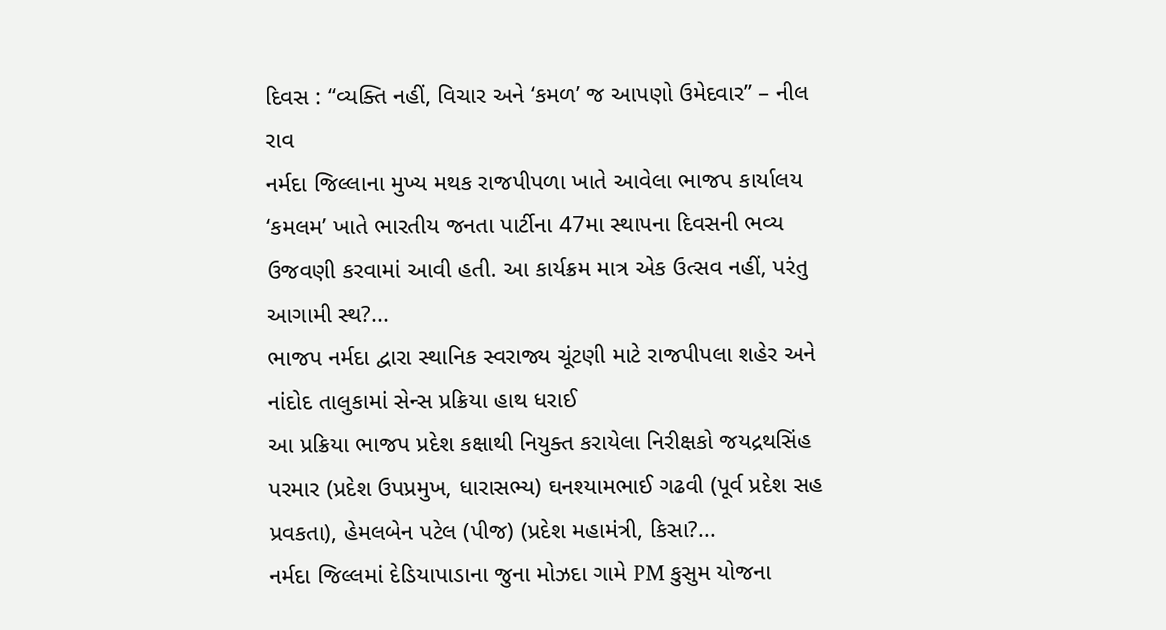દિવસ : “વ્યક્તિ નહીં, વિચાર અને ‘કમળ’ જ આપણો ઉમેદવાર” – નીલ રાવ
નર્મદા જિલ્લાના મુખ્ય મથક રાજપીપળા ખાતે આવેલા ભાજપ કાર્યાલય ‘કમલમ’ ખાતે ભારતીય જનતા પાર્ટીના 47મા સ્થાપના દિવસની ભવ્ય ઉજવણી કરવામાં આવી હતી. આ કાર્યક્રમ માત્ર એક ઉત્સવ નહીં, પરંતુ આગામી સ્થ?...
ભાજપ નર્મદા દ્વારા સ્થાનિક સ્વરાજ્ય ચૂંટણી માટે રાજપીપલા શહેર અને નાંદોદ તાલુકામાં સેન્સ પ્રક્રિયા હાથ ધરાઈ
આ પ્રક્રિયા ભાજપ પ્રદેશ કક્ષાથી નિયુક્ત કરાયેલા નિરીક્ષકો જયદ્રથસિંહ પરમાર (પ્રદેશ ઉપપ્રમુખ, ધારાસભ્ય) ઘનશ્યામભાઈ ગઢવી (પૂર્વ પ્રદેશ સહ પ્રવકતા), હેમલબેન પટેલ (પીજ) (પ્રદેશ મહામંત્રી, કિસા?...
નર્મદા જિલ્લમાં દેડિયાપાડાના જુના મોઝદા ગામે PM કુસુમ યોજના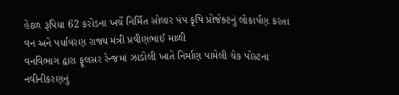હેઠળ રૂપિયા 62 કરોડના ખર્ચે નિર્મિત સોલાર પંપ કૃષિ પ્રોજેક્ટનું લોકાર્પણ કરતા વન અને પર્યાવરણ રાજ્ય મંત્રી પ્રવીણભાઈ માળી
વનવિભાગ દ્વારા ફૂલસર રેન્જમાં ઝાડોલી ખાતે નિર્માણ પામેલી ચેક પોસ્ટના નવીનીકરણનું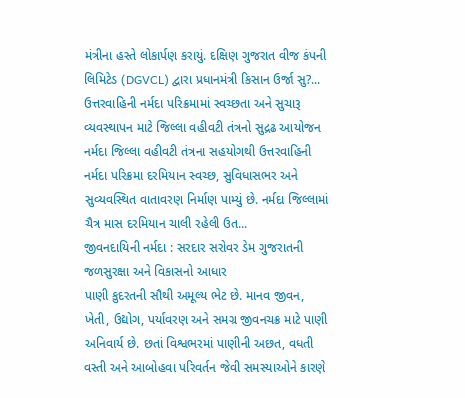મંત્રીના હસ્તે લોકાર્પણ કરાયું. દક્ષિણ ગુજરાત વીજ કંપની લિમિટેડ (DGVCL) દ્વારા પ્રધાનમંત્રી કિસાન ઉર્જા સુ?...
ઉત્તરવાહિની નર્મદા પરિક્રમામાં સ્વચ્છતા અને સુચારૂ વ્યવસ્થાપન માટે જિલ્લા વહીવટી તંત્રનો સુદ્રઢ આયોજન
નર્મદા જિલ્લા વહીવટી તંત્રના સહયોગથી ઉત્તરવાહિની નર્મદા પરિક્રમા દરમિયાન સ્વચ્છ, સુવિધાસભર અને સુવ્યવસ્થિત વાતાવરણ નિર્માણ પામ્યું છે. નર્મદા જિલ્લામાં ચૈત્ર માસ દરમિયાન ચાલી રહેલી ઉત...
જીવનદાયિની નર્મદા : સરદાર સરોવર ડેમ ગુજરાતની જળસુરક્ષા અને વિકાસનો આધાર
પાણી કુદરતની સૌથી અમૂલ્ય ભેટ છે. માનવ જીવન, ખેતી, ઉદ્યોગ, પર્યાવરણ અને સમગ્ર જીવનચક્ર માટે પાણી અનિવાર્ય છે. છતાં વિશ્વભરમાં પાણીની અછત, વધતી વસ્તી અને આબોહવા પરિવર્તન જેવી સમસ્યાઓને કારણે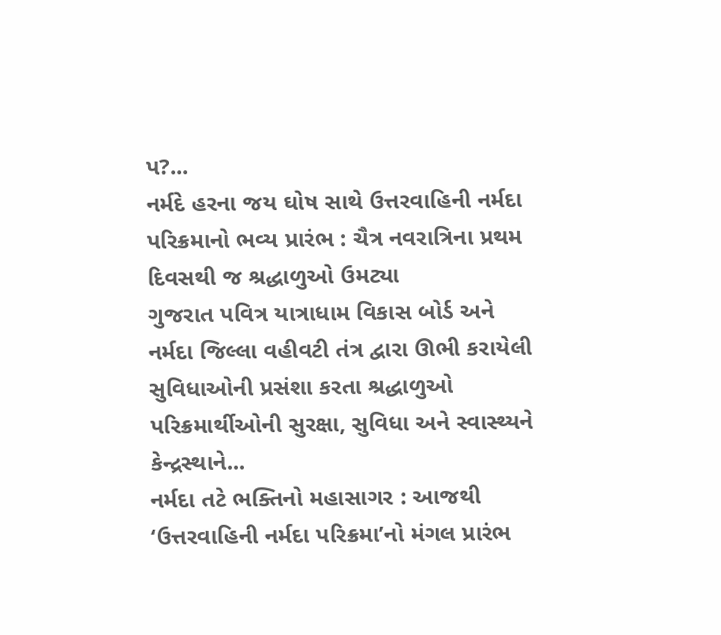પ?...
નર્મદે હરના જય ઘોષ સાથે ઉત્તરવાહિની નર્મદા પરિક્રમાનો ભવ્ય પ્રારંભ : ચૈત્ર નવરાત્રિના પ્રથમ દિવસથી જ શ્રદ્ધાળુઓ ઉમટ્યા
ગુજરાત પવિત્ર યાત્રાધામ વિકાસ બોર્ડ અને નર્મદા જિલ્લા વહીવટી તંત્ર દ્વારા ઊભી કરાયેલી સુવિધાઓની પ્રસંશા કરતા શ્રદ્ધાળુઓ પરિક્રમાર્થીઓની સુરક્ષા, સુવિધા અને સ્વાસ્થ્યને કેન્દ્રસ્થાને...
નર્મદા તટે ભક્તિનો મહાસાગર : આજથી ‘ઉત્તરવાહિની નર્મદા પરિક્રમા’નો મંગલ પ્રારંભ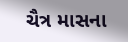ચૈત્ર માસના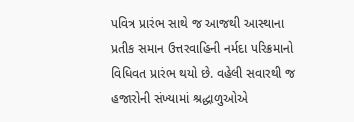પવિત્ર પ્રારંભ સાથે જ આજથી આસ્થાના પ્રતીક સમાન ઉત્તરવાહિની નર્મદા પરિક્રમાનો વિધિવત પ્રારંભ થયો છે. વહેલી સવારથી જ હજારોની સંખ્યામાં શ્રદ્ધાળુઓએ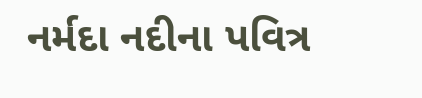નર્મદા નદીના પવિત્ર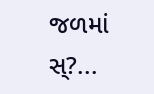જળમાં સ્?...